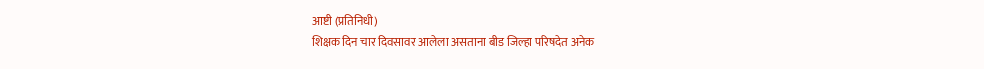आष्टी (प्रतिनिधी)
शिक्षक दिन चार दिवसावर आलेला असताना बीड जिल्हा परिषदेत अनेक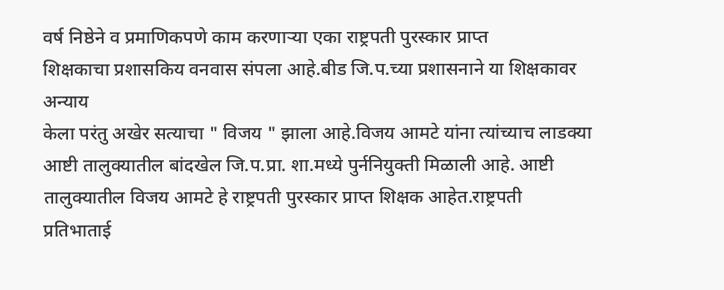वर्ष निष्ठेने व प्रमाणिकपणे काम करणाऱ्या एका राष्ट्रपती पुरस्कार प्राप्त
शिक्षकाचा प्रशासकिय वनवास संपला आहे.बीड जि.प.च्या प्रशासनाने या शिक्षकावर अन्याय
केला परंतु अखेर सत्याचा " विजय " झाला आहे.विजय आमटे यांना त्यांच्याच लाडक्या
आष्टी तालुक्यातील बांदखेल जि.प.प्रा. शा.मध्ये पुर्ननियुक्ती मिळाली आहे. आष्टी
तालुक्यातील विजय आमटे हे राष्ट्रपती पुरस्कार प्राप्त शिक्षक आहेत.राष्ट्रपती
प्रतिभाताई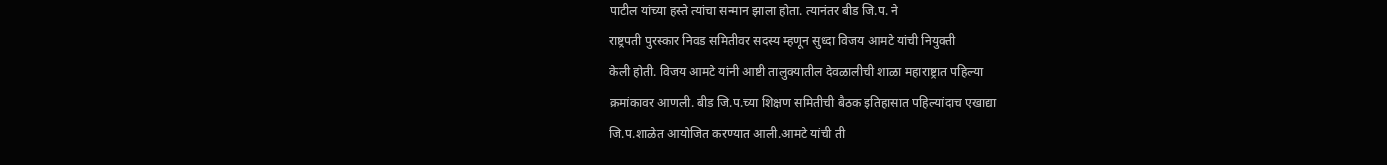पाटील यांच्या हस्ते त्यांचा सन्मान झाला होता. त्यानंतर बीड जि.प. ने
राष्ट्रपती पुरस्कार निवड समितीवर सदस्य म्हणून सुध्दा विजय आमटे यांची नियुक्ती
केली होती. विजय आमटे यांनी आष्टी तालुक्यातील देवळालीची शाळा महाराष्ट्रात पहिल्या
क्रमांकावर आणली. बीड जि.प.च्या शिक्षण समितीची बैठक इतिहासात पहिल्यांदाच एखाद्या
जि.प.शाळेत आयोजित करण्यात आली.आमटे यांची ती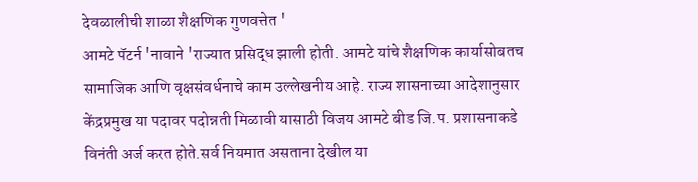देवळालीची शाळा शैक्षणिक गुणवत्तेत '
आमटे पॅटर्न 'नावाने 'राज्यात प्रसिद्ध झाली होती. आमटे यांचे शैक्षणिक कार्यासोबतच
सामाजिक आणि वृक्षसंवर्धनाचे काम उल्लेखनीय आहे. राज्य शासनाच्या आदेशानुसार
केंद्रप्रमुख या पदावर पदोन्नती मिळावी यासाठी विजय आमटे बीड जि.प. प्रशासनाकडे
विनंती अर्ज करत होते.सर्व नियमात असताना देखील या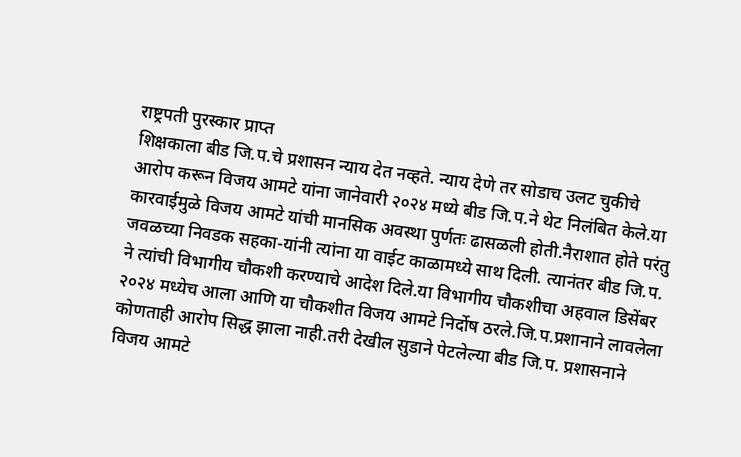राष्ट्रपती पुरस्कार प्राप्त
शिक्षकाला बीड जि.प.चे प्रशासन न्याय देत नव्हते. न्याय देणे तर सोडाच उलट चुकीचे
आरोप करून विजय आमटे यांना जानेवारी २०२४ मध्ये बीड जि.प.ने थेट निलंबित केले.या
कारवाईमुळे विजय आमटे यांची मानसिक अवस्था पुर्णतः ढासळली होती.नैराशात होते परंतु
जवळच्या निवडक सहका-यांनी त्यांना या वाईट काळामध्ये साथ दिली. त्यानंतर बीड जि.प.
ने त्यांची विभागीय चौकशी करण्याचे आदेश दिले.या विभागीय चौकशीचा अहवाल डिसेंबर
२०२४ मध्येच आला आणि या चौकशीत विजय आमटे निर्दोष ठरले.जि.प.प्रशानाने लावलेला
कोणताही आरोप सिद्ध झाला नाही.तरी देखील सुडाने पेटलेल्या बीड जि.प. प्रशासनाने
विजय आमटे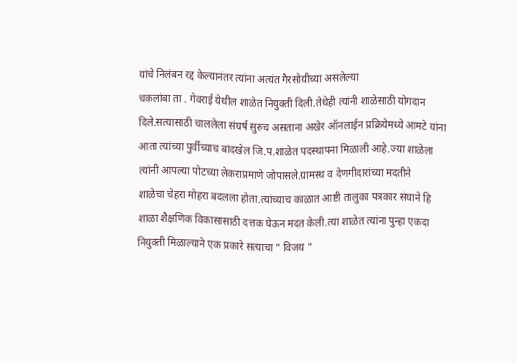यांचे निलंबन रद्द केल्यानंतर त्यांना अत्यंत गैरसोयीच्या असलेल्या
चकलांबा ता . गेवराई येथील शाळेत नियुक्ती दिली.तेथेही त्यांनी शाळेसाठी योगदान
दिले.सत्यासाठी चाललेला संघर्ष सुरुच असताना अखेर ऑनलाईन प्रक्रियेमध्ये आमटे यांना
आता त्यांच्या पुर्वीच्याच बांदखेल जि.प.शाळेत पदस्थापना मिळाली आहे.ज्या शाळेला
त्यांनी आपल्या पोटच्या लेकराप्रमाणे जोपासले.ग्रामस्थ व देणगीदारांच्या मदतीने
शाळेचा चेहरा मोहरा बदलला होता.त्यांच्याच काळात आष्टी तालुका पत्रकार संघाने हि
शाळा शैक्षणिक विकासासाठी दत्तक घेऊन मदत केली.त्या शाळेत त्यांना पुन्हा एकदा
नियुक्ती मिळाल्याने एक प्रकारे सत्याचा " विजय "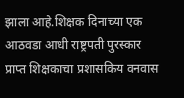झाला आहे.शिक्षक दिनाच्या एक
आठवडा आधी राष्ट्रपती पुरस्कार प्राप्त शिक्षकाचा प्रशासकिय वनवास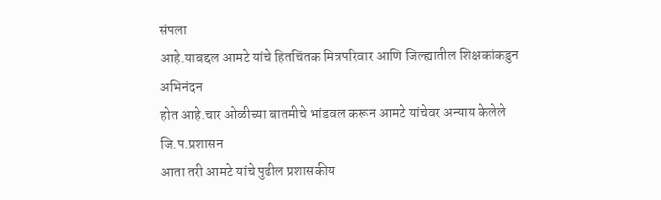संपला
आहे.याबद्दल आमटे यांचे हितचिंतक मित्रपरिवार आणि जिल्ह्यातील शिक्षकांकडुन अभिनंदन
होत आहे.चार ओळीच्या बातमीचे भांडवल करून आमटे यांचेवर अन्याय केलेले जि.प.प्रशासन
आता तरी आमटे यांचे पुढील प्रशासकीय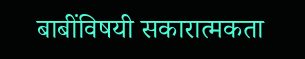बाबींविषयी सकारात्मकता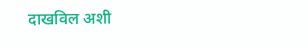दाखविल अशी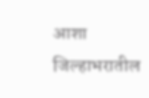आशा
जिल्हाभरातील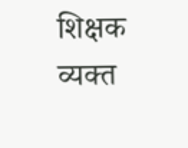शिक्षक व्यक्त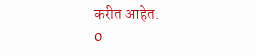करीत आहेत.
0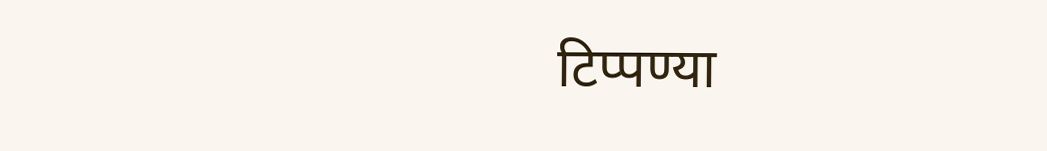टिप्पण्या